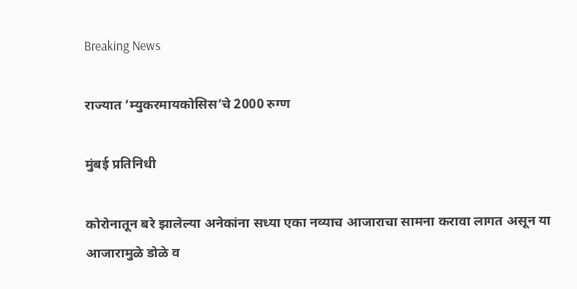Breaking News

राज्यात ’म्युकरमायकोसिस’चे 2000 रुग्ण

मुंबई प्रतिनिधी

कोरोनातून बरे झालेल्या अनेकांना सध्या एका नव्याच आजाराचा सामना करावा लागत असून या आजारामुळे डोळे व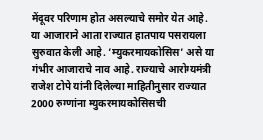मेंदूवर परिणाम होत असल्याचे समोर येत आहे. या आजाराने आता राज्यात हातपाय पसरायला सुरुवात केली आहे. ’म्युकरमायकोसिस’ असे या गंभीर आजाराचे नाव आहे. राज्याचे आरोग्यमंत्री राजेश टोपे यांनी दिलेल्या माहितीनुसार राज्यात 2000 रुग्णांना म्युकरमायकोसिसची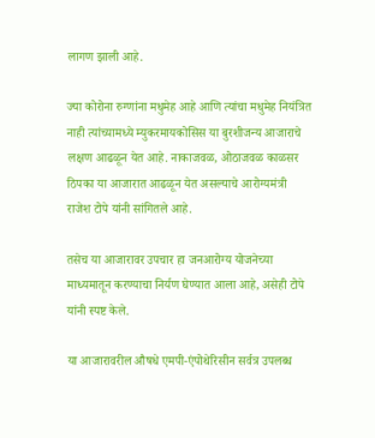लागण झाली आहे.

ज्या कोरोना रुग्णांना मधुमेह आहे आणि त्यांचा मधुमेह नियंत्रित नाही त्यांच्यामध्ये म्युकरमायकोसिस या बुरशीजन्य आजाराचे लक्षण आढळून येत आहे. नाकाजवळ, ओठाजवळ काळसर ठिपका या आजारात आढळून येत असल्याचे आरोग्यमंत्री राजेश टोपे यांनी सांगितले आहे.

तसेच या आजारावर उपचार हा जनआरोग्य योजनेच्या माध्यमातून करण्याचा निर्यण घेण्यात आला आहे, असेही टोपे यांनी स्पष्ट केले.

या आजारावरील औषधे एमपी-एंपोथेरिसीन सर्वत्र उपलब्ध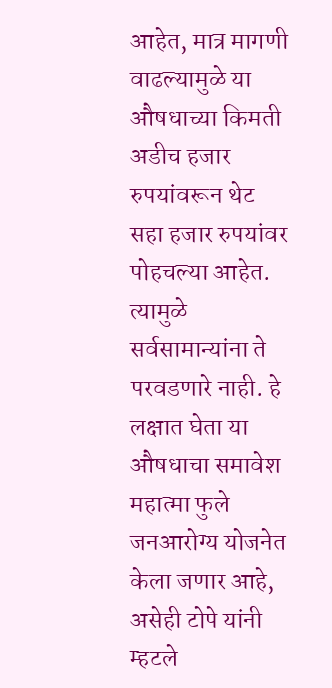आहेत, मात्र मागणी वाढल्यामुळे या औषधाच्या किमती अडीच हजार रुपयांवरून थेट सहा हजार रुपयांवर पोहचल्या आहेत. त्यामुळे सर्वसामान्यांना ते परवडणारे नाही. हे लक्षात घेता या औषधाचा समावेश महात्मा फुले जनआरोग्य योजनेत केला जणार आहे, असेही टोपे यांनी म्हटले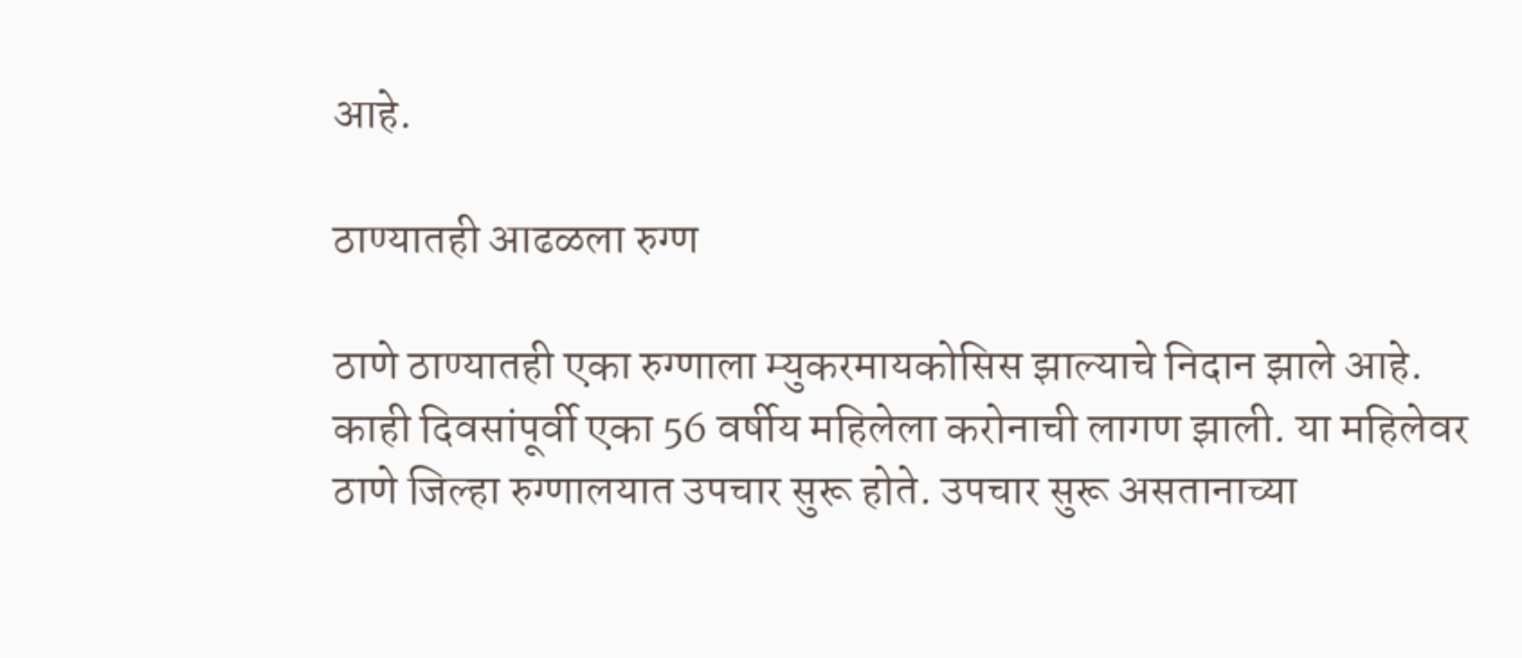आहे.

ठाण्यातही आढळला रुग्ण

ठाणे ठाण्यातही एका रुग्णाला म्युकरमायकोसिस झाल्याचे निदान झाले आहे. काही दिवसांपूर्वी एका 56 वर्षीय महिलेला करोनाची लागण झाली. या महिलेवर ठाणे जिल्हा रुग्णालयात उपचार सुरू होते. उपचार सुरू असतानाच्या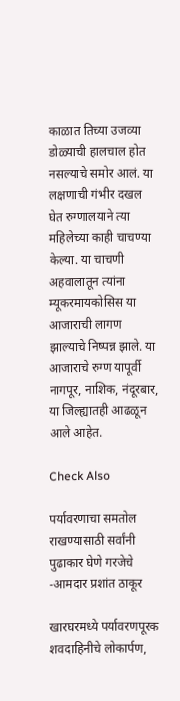काळात तिच्या उजव्या डोळ्याची हालचाल होत नसल्याचे समोर आलं. या लक्षणाची गंभीर दखल घेत रुग्णालयाने त्या महिलेच्या काही चाचण्या केल्या. या चाचणी अहवालातून त्यांना म्यूकरमायकोसिस या आजाराची लागण झाल्याचे निष्पन्न झाले. या आजाराचे रुग्ण यापूर्वी नागपूर, नाशिक, नंदूरबार, या जिल्ह्यातही आढळून आले आहेत.

Check Also

पर्यावरणाचा समतोल राखण्यासाठी सर्वांनी पुढाकार घेणे गरजेचे -आमदार प्रशांत ठाकूर

खारघरमध्ये पर्यावरणपूरक शवदाहिनीचे लोकार्पण,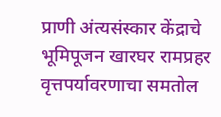प्राणी अंत्यसंस्कार केंद्राचे भूमिपूजन खारघर रामप्रहर वृत्तपर्यावरणाचा समतोल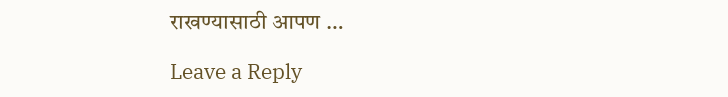राखण्यासाठी आपण …

Leave a Reply